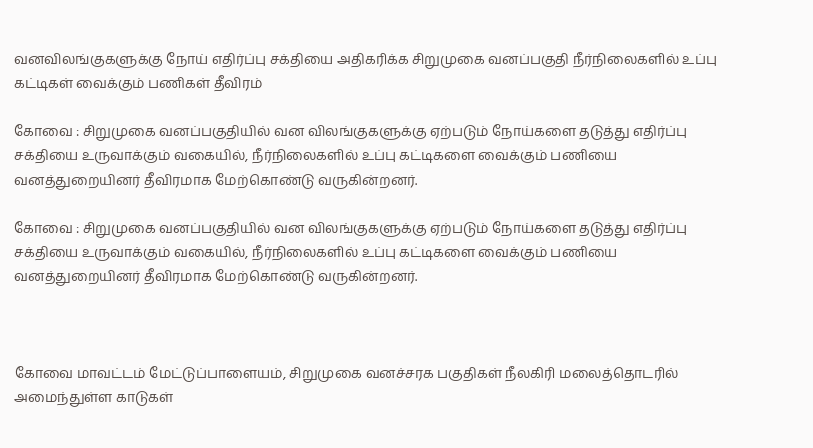வனவிலங்குகளுக்கு நோய் எதிர்ப்பு சக்தியை அதிகரிக்க சிறுமுகை வனப்பகுதி நீர்நிலைகளில் உப்பு கட்டிகள் வைக்கும் பணிகள் தீவிரம்

கோவை : சிறுமுகை வனப்பகுதியில் வன விலங்குகளுக்கு ஏற்படும் நோய்களை தடுத்து எதிர்ப்பு சக்தியை உருவாக்கும் வகையில், நீர்நிலைகளில் உப்பு கட்டிகளை வைக்கும் பணியை வனத்துறையினர் தீவிரமாக மேற்கொண்டு வருகின்றனர்.

கோவை : சிறுமுகை வனப்பகுதியில் வன விலங்குகளுக்கு ஏற்படும் நோய்களை தடுத்து எதிர்ப்பு சக்தியை உருவாக்கும் வகையில், நீர்நிலைகளில் உப்பு கட்டிகளை வைக்கும் பணியை வனத்துறையினர் தீவிரமாக மேற்கொண்டு வருகின்றனர்.



கோவை மாவட்டம் மேட்டுப்பாளையம், சிறுமுகை வனச்சரக பகுதிகள் நீலகிரி மலைத்தொடரில் அமைந்துள்ள காடுகள்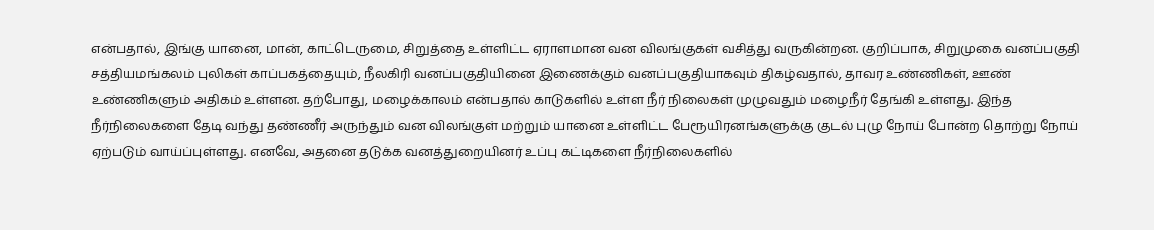என்பதால், இங்கு யானை, மான், காட்டெருமை, சிறுத்தை உள்ளிட்ட ஏராளமான வன விலங்குகள் வசித்து வருகின்றன. குறிப்பாக, சிறுமுகை வனப்பகுதி சத்தியமங்கலம் புலிகள் காப்பகத்தையும், நீலகிரி வனப்பகுதியினை இணைக்கும் வனப்பகுதியாகவும் திகழ்வதால், தாவர உண்ணிகள், ஊண் உண்ணிகளும் அதிகம் உள்ளன. தற்போது, மழைக்காலம் என்பதால் காடுகளில் உள்ள நீர் நிலைகள் முழுவதும் மழைநீர் தேங்கி உள்ளது. இந்த நீர்நிலைகளை தேடி வந்து தண்ணீர் அருந்தும் வன விலங்குள் மற்றும் யானை உள்ளிட்ட பேரூயிரனங்களுக்கு குடல் புழு நோய் போன்ற தொற்று நோய் ஏற்படும் வாய்ப்புள்ளது. எனவே, அதனை தடுக்க வனத்துறையினர் உப்பு கட்டிகளை நீர்நிலைகளில்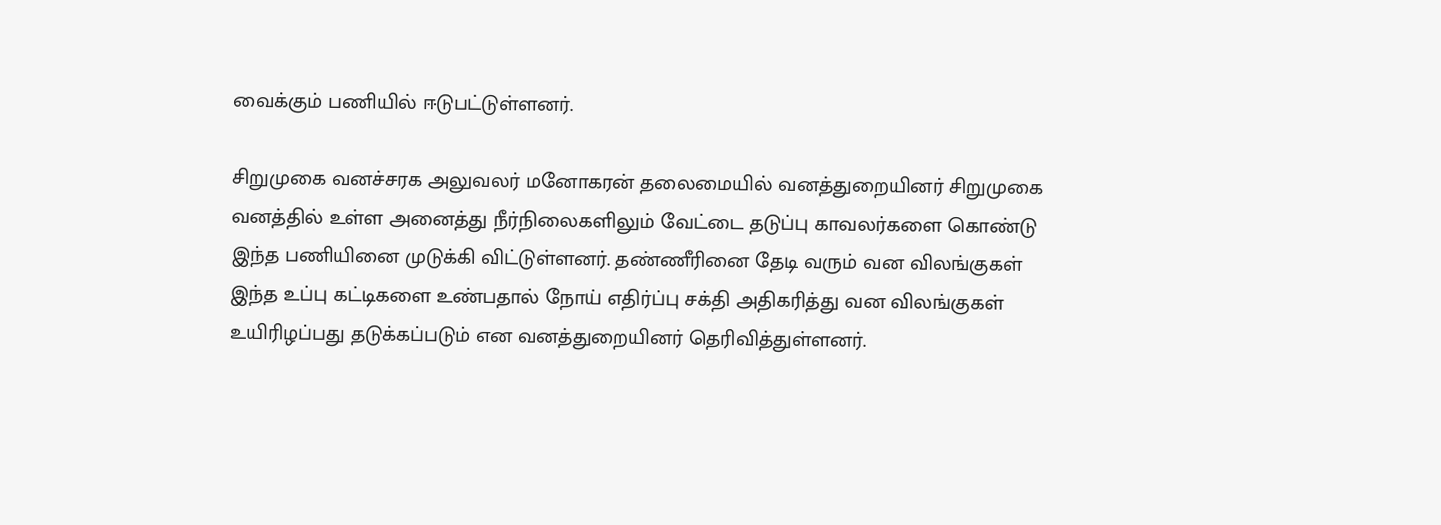வைக்கும் பணியில் ஈடுபட்டுள்ளனர்.

சிறுமுகை வனச்சரக அலுவலர் மனோகரன் தலைமையில் வனத்துறையினர் சிறுமுகை வனத்தில் உள்ள அனைத்து நீர்நிலைகளிலும் வேட்டை தடுப்பு காவலர்களை கொண்டு இந்த பணியினை முடுக்கி விட்டுள்ளனர். தண்ணீரினை தேடி வரும் வன விலங்குகள் இந்த உப்பு கட்டிகளை உண்பதால் நோய் எதிர்ப்பு சக்தி அதிகரித்து வன விலங்குகள் உயிரிழப்பது தடுக்கப்படும் என வனத்துறையினர் தெரிவித்துள்ளனர்.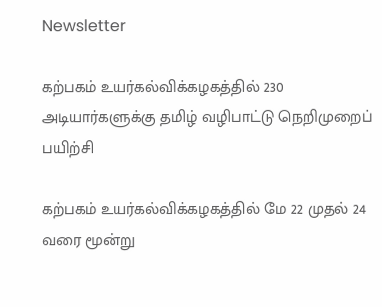Newsletter

கற்பகம் உயர்கல்விக்கழகத்தில் 230 அடியார்களுக்கு தமிழ் வழிபாட்டு நெறிமுறைப் பயிற்சி

கற்பகம் உயர்கல்விக்கழகத்தில் மே 22 முதல் 24 வரை மூன்று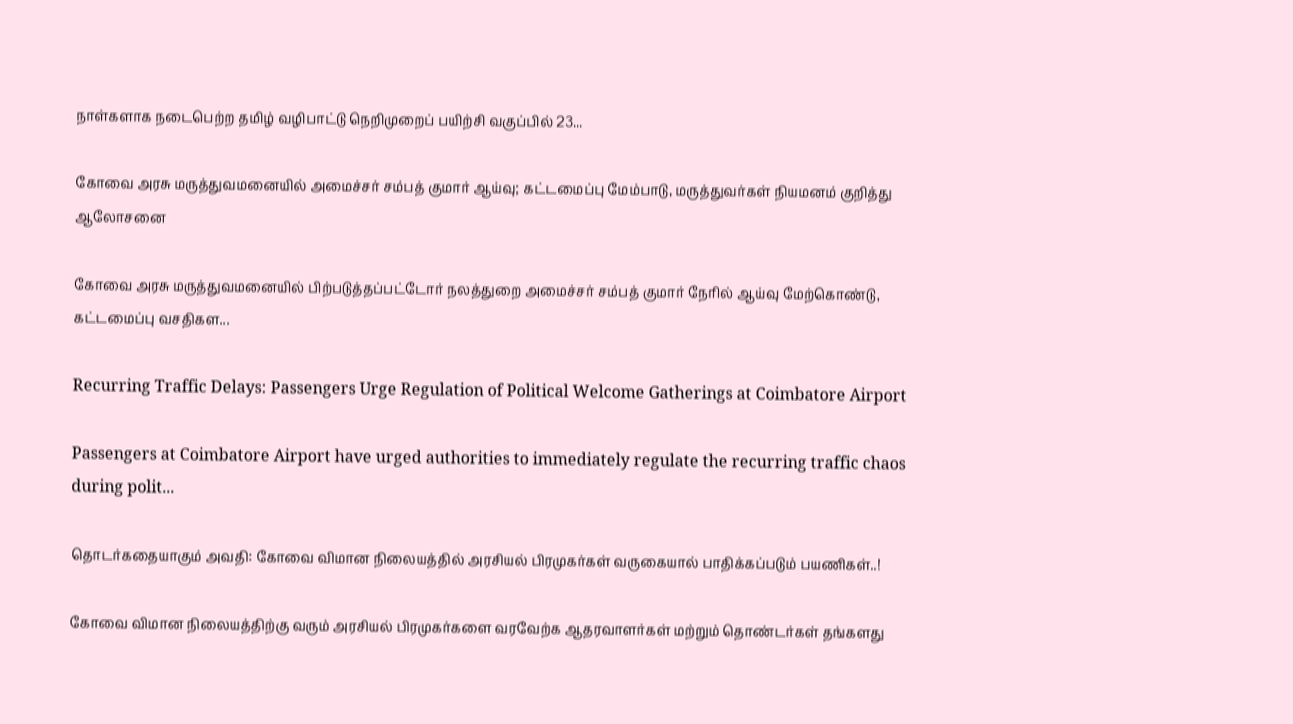நாள்களாக நடைபெற்ற தமிழ் வழிபாட்டு நெறிமுறைப் பயிற்சி வகுப்பில் 23...

கோவை அரசு மருத்துவமனையில் அமைச்சர் சம்பத் குமார் ஆய்வு; கட்டமைப்பு மேம்பாடு, மருத்துவர்கள் நியமனம் குறித்து ஆலோசனை

கோவை அரசு மருத்துவமனையில் பிற்படுத்தப்பட்டோர் நலத்துறை அமைச்சர் சம்பத் குமார் நேரில் ஆய்வு மேற்கொண்டு, கட்டமைப்பு வசதிகள...

Recurring Traffic Delays: Passengers Urge Regulation of Political Welcome Gatherings at Coimbatore Airport

Passengers at Coimbatore Airport have urged authorities to immediately regulate the recurring traffic chaos during polit...

தொடர்கதையாகும் அவதி: கோவை விமான நிலையத்தில் அரசியல் பிரமுகர்கள் வருகையால் பாதிக்கப்படும் பயணிகள்..!

கோவை விமான நிலையத்திற்கு வரும் அரசியல் பிரமுகர்களை வரவேற்க ஆதரவாளர்கள் மற்றும் தொண்டர்கள் தங்களது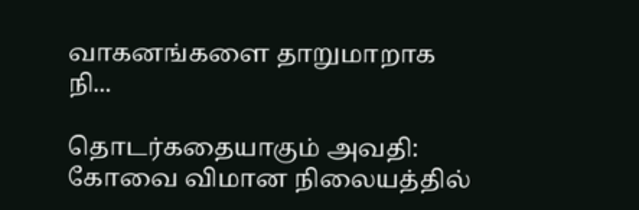வாகனங்களை தாறுமாறாக நி...

தொடர்கதையாகும் அவதி: கோவை விமான நிலையத்தில்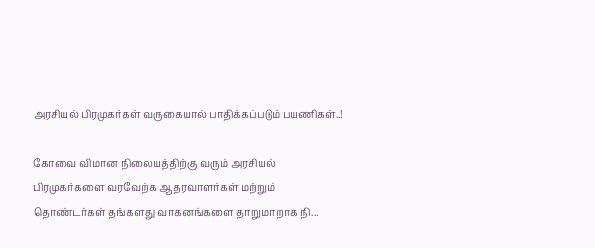அரசியல் பிரமுகர்கள் வருகையால் பாதிக்கப்படும் பயணிகள்..!

கோவை விமான நிலையத்திற்கு வரும் அரசியல் பிரமுகர்களை வரவேற்க ஆதரவாளர்கள் மற்றும் தொண்டர்கள் தங்களது வாகனங்களை தாறுமாறாக நி...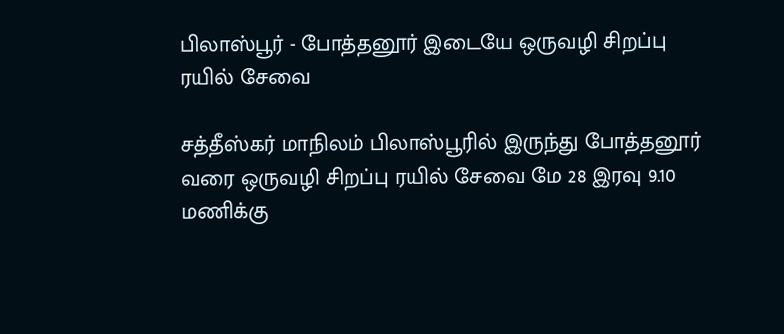பிலாஸ்பூர் - போத்தனூர் இடையே ஒருவழி சிறப்பு ரயில் சேவை

சத்தீஸ்கர் மாநிலம் பிலாஸ்பூரில் இருந்து போத்தனூர் வரை ஒருவழி சிறப்பு ரயில் சேவை மே 28 இரவு 9.10 மணிக்கு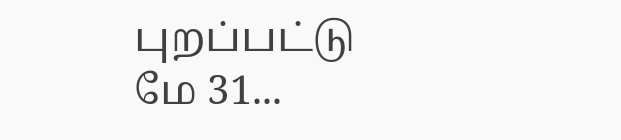புறப்பட்டு மே 31...